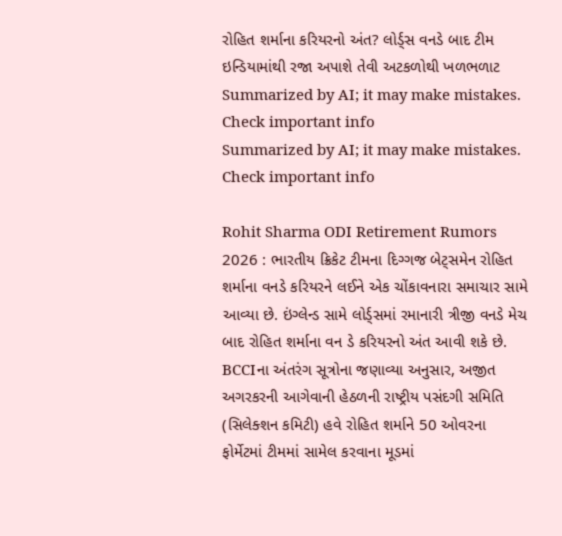રોહિત શર્માના કરિયરનો અંત? લોર્ડ્સ વનડે બાદ ટીમ ઇન્ડિયામાંથી રજા અપાશે તેવી અટકળોથી ખળભળાટ
Summarized by AI; it may make mistakes. Check important info
Summarized by AI; it may make mistakes. Check important info

Rohit Sharma ODI Retirement Rumors 2026 : ભારતીય ક્રિકેટ ટીમના દિગ્ગજ બેટ્સમેન રોહિત શર્માના વનડે કરિયરને લઈને એક ચોંકાવનારા સમાચાર સામે આવ્યા છે. ઇંગ્લેન્ડ સામે લોર્ડ્સમાં રમાનારી ત્રીજી વનડે મેચ બાદ રોહિત શર્માના વન ડે કરિયરનો અંત આવી શકે છે. BCCIના અંતરંગ સૂત્રોના જણાવ્યા અનુસાર, અજીત અગરકરની આગેવાની હેઠળની રાષ્ટ્રીય પસંદગી સમિતિ (સિલેક્શન કમિટી) હવે રોહિત શર્માને 50 ઓવરના ફોર્મેટમાં ટીમમાં સામેલ કરવાના મૂડમાં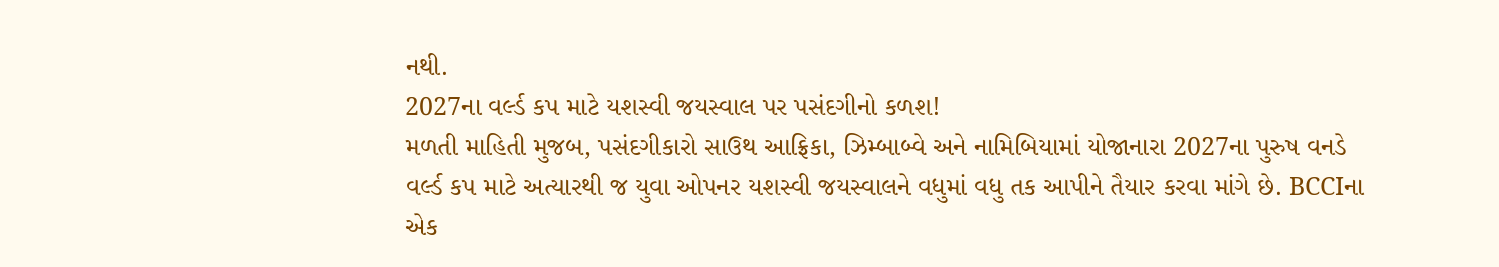નથી.
2027ના વર્લ્ડ કપ માટે યશસ્વી જયસ્વાલ પર પસંદગીનો કળશ!
મળતી માહિતી મુજબ, પસંદગીકારો સાઉથ આફ્રિકા, ઝિમ્બાબ્વે અને નામિબિયામાં યોજાનારા 2027ના પુરુષ વનડે વર્લ્ડ કપ માટે અત્યારથી જ યુવા ઓપનર યશસ્વી જયસ્વાલને વધુમાં વધુ તક આપીને તૈયાર કરવા માંગે છે. BCCIના એક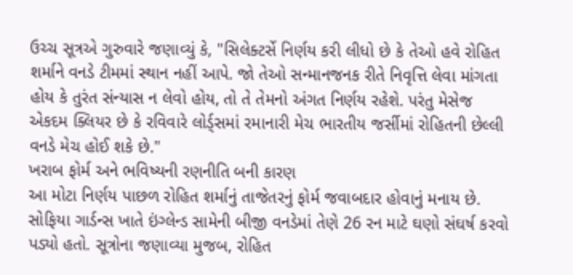ઉચ્ચ સૂત્રએ ગુરુવારે જણાવ્યું કે, "સિલેક્ટર્સે નિર્ણય કરી લીધો છે કે તેઓ હવે રોહિત શર્માને વનડે ટીમમાં સ્થાન નહીં આપે. જો તેઓ સન્માનજનક રીતે નિવૃત્તિ લેવા માંગતા હોય કે તુરંત સંન્યાસ ન લેવો હોય, તો તે તેમનો અંગત નિર્ણય રહેશે. પરંતુ મેસેજ એકદમ ક્લિયર છે કે રવિવારે લોર્ડ્સમાં રમાનારી મેચ ભારતીય જર્સીમાં રોહિતની છેલ્લી વનડે મેચ હોઈ શકે છે."
ખરાબ ફોર્મ અને ભવિષ્યની રણનીતિ બની કારણ
આ મોટા નિર્ણય પાછળ રોહિત શર્માનું તાજેતરનું ફોર્મ જવાબદાર હોવાનું મનાય છે. સોફિયા ગાર્ડન્સ ખાતે ઇંગ્લેન્ડ સામેની બીજી વનડેમાં તેણે 26 રન માટે ઘણો સંઘર્ષ કરવો પડ્યો હતો. સૂત્રોના જણાવ્યા મુજબ, રોહિત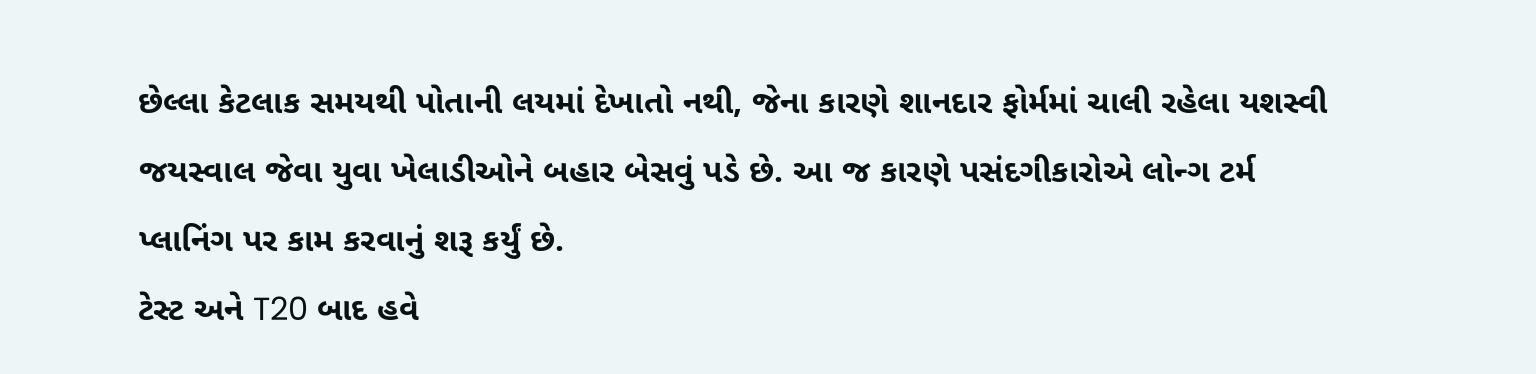છેલ્લા કેટલાક સમયથી પોતાની લયમાં દેખાતો નથી, જેના કારણે શાનદાર ફોર્મમાં ચાલી રહેલા યશસ્વી જયસ્વાલ જેવા યુવા ખેલાડીઓને બહાર બેસવું પડે છે. આ જ કારણે પસંદગીકારોએ લોન્ગ ટર્મ પ્લાનિંગ પર કામ કરવાનું શરૂ કર્યું છે.
ટેસ્ટ અને T20 બાદ હવે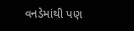વનડેમાંથી પણ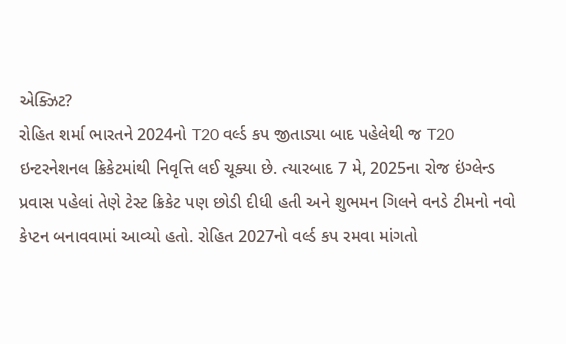એક્ઝિટ?
રોહિત શર્મા ભારતને 2024નો T20 વર્લ્ડ કપ જીતાડ્યા બાદ પહેલેથી જ T20 ઇન્ટરનેશનલ ક્રિકેટમાંથી નિવૃત્તિ લઈ ચૂક્યા છે. ત્યારબાદ 7 મે, 2025ના રોજ ઇંગ્લેન્ડ પ્રવાસ પહેલાં તેણે ટેસ્ટ ક્રિકેટ પણ છોડી દીધી હતી અને શુભમન ગિલને વનડે ટીમનો નવો કેપ્ટન બનાવવામાં આવ્યો હતો. રોહિત 2027નો વર્લ્ડ કપ રમવા માંગતો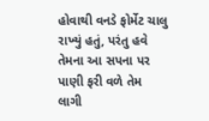હોવાથી વનડે ફોર્મેટ ચાલુ રાખ્યું હતું, પરંતુ હવે તેમના આ સપના પર પાણી ફરી વળે તેમ લાગી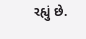રહ્યું છે.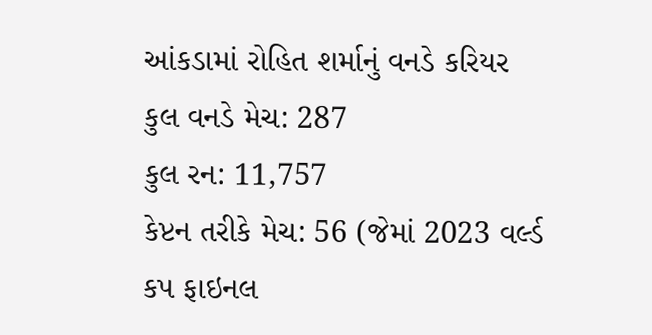આંકડામાં રોહિત શર્માનું વનડે કરિયર
કુલ વનડે મેચ: 287
કુલ રન: 11,757
કેપ્ટન તરીકે મેચ: 56 (જેમાં 2023 વર્લ્ડ કપ ફાઇનલ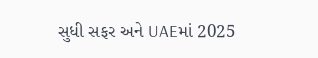સુધી સફર અને UAEમાં 2025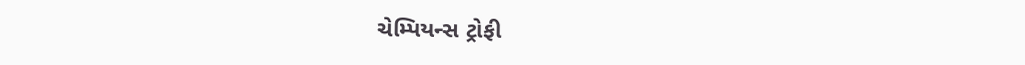ચેમ્પિયન્સ ટ્રોફી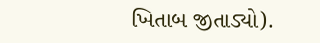ખિતાબ જીતાડ્યો).